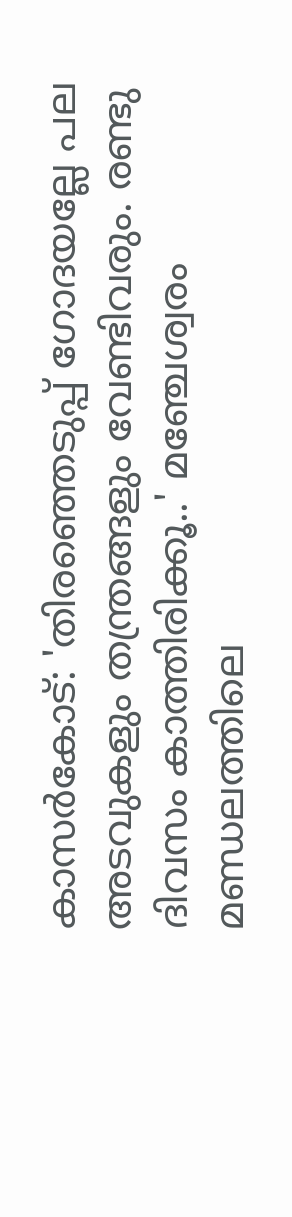കാസർകോട്: 'തിരഞ്ഞെടുപ്പ് ഗോദയല്ലേ പല അടവുകളും തന്ത്രങ്ങളും വേണ്ടിവരും. രണ്ടു ദിവസം കാത്തിരിക്കൂ..' മഞ്ചേശ്വരം മണ്ഡലത്തിലെ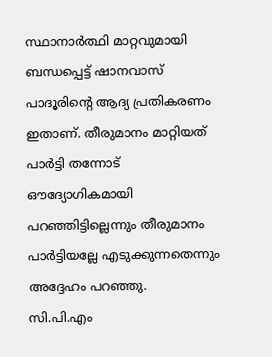സ്ഥാനാർത്ഥി മാറ്റവുമായി ബന്ധപ്പെട്ട് ഷാനവാസ് പാദൂരിന്റെ ആദ്യ പ്രതികരണം ഇതാണ്. തീരുമാനം മാറ്റിയത് പാർട്ടി തന്നോട് ഔദ്യോഗികമായി പറഞ്ഞിട്ടില്ലെന്നും തീരുമാനം പാർട്ടിയല്ലേ എടുക്കുന്നതെന്നും അദ്ദേഹം പറഞ്ഞു.
സി.പി.എം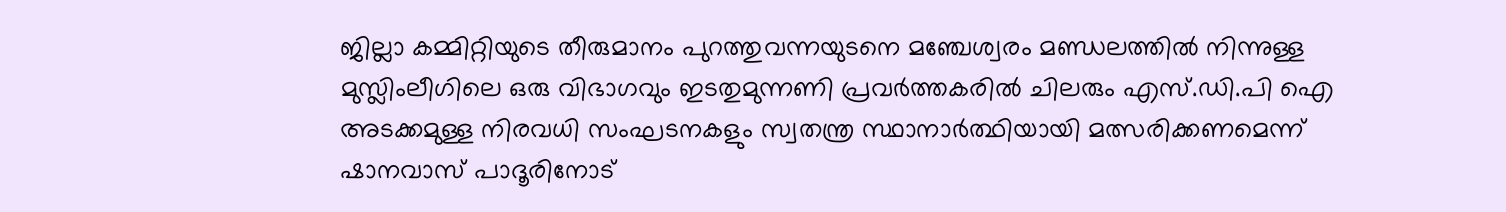ജില്ലാ കമ്മിറ്റിയുടെ തീരുമാനം പുറത്തുവന്നയുടനെ മഞ്ചേശ്വരം മണ്ഡലത്തിൽ നിന്നുള്ള മുസ്ലിംലീഗിലെ ഒരു വിഭാഗവും ഇടതുമുന്നണി പ്രവർത്തകരിൽ ചിലരും എസ്.ഡി.പി ഐ അടക്കമുള്ള നിരവധി സംഘടനകളും സ്വതന്ത്ര സ്ഥാനാർത്ഥിയായി മത്സരിക്കണമെന്ന് ഷാനവാസ് പാദൂരിനോട്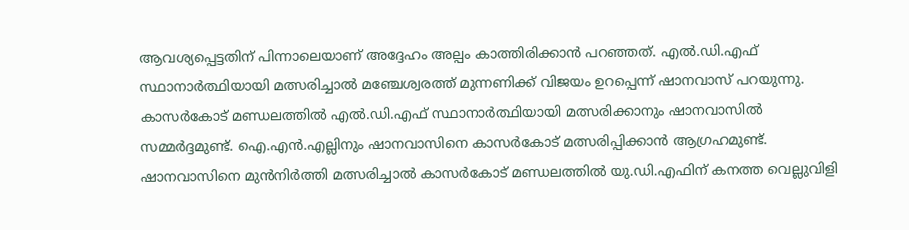ആവശ്യപ്പെട്ടതിന് പിന്നാലെയാണ് അദ്ദേഹം അല്പം കാത്തിരിക്കാൻ പറഞ്ഞത്. എൽ.ഡി.എഫ് സ്ഥാനാർത്ഥിയായി മത്സരിച്ചാൽ മഞ്ചേശ്വരത്ത് മുന്നണിക്ക് വിജയം ഉറപ്പെന്ന് ഷാനവാസ് പറയുന്നു.
കാസർകോട് മണ്ഡലത്തിൽ എൽ.ഡി.എഫ് സ്ഥാനാർത്ഥിയായി മത്സരിക്കാനും ഷാനവാസിൽ സമ്മർദ്ദമുണ്ട്. ഐ.എൻ.എല്ലിനും ഷാനവാസിനെ കാസർകോട് മത്സരിപ്പിക്കാൻ ആഗ്രഹമുണ്ട്. ഷാനവാസിനെ മുൻനിർത്തി മത്സരിച്ചാൽ കാസർകോട് മണ്ഡലത്തിൽ യു.ഡി.എഫിന് കനത്ത വെല്ലുവിളി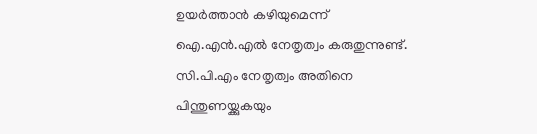ഉയർത്താൻ കഴിയുമെന്ന് ഐ.എൻ.എൽ നേതൃത്വം കരുതുന്നുണ്ട്. സി.പി.എം നേതൃത്വം അതിനെ പിന്തുണയ്ക്കുകയും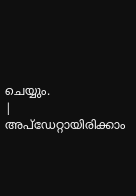ചെയ്യും.
|
അപ്ഡേറ്റായിരിക്കാം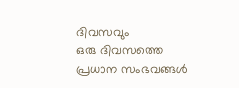ദിവസവും
ഒരു ദിവസത്തെ പ്രധാന സംഭവങ്ങൾ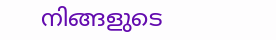നിങ്ങളുടെ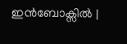ഇൻബോക്സിൽ |